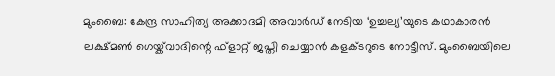മുംബൈ: കേന്ദ്ര സാഹിത്യ അക്കാദമി അവാർഡ് നേടിയ ‘ഉച്ചല്യ’യുടെ കഥാകാരൻ ലക്ഷ്മൺ ഗെയ്ക്‌വാദിന്റെ ഫ്ളാറ്റ് ജപ്തി ചെയ്യാൻ കളക്ടറുടെ നോട്ടീസ്. മുംബൈയിലെ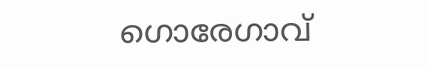ഗൊരേഗാവ്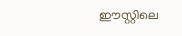ഈസ്റ്റിലെ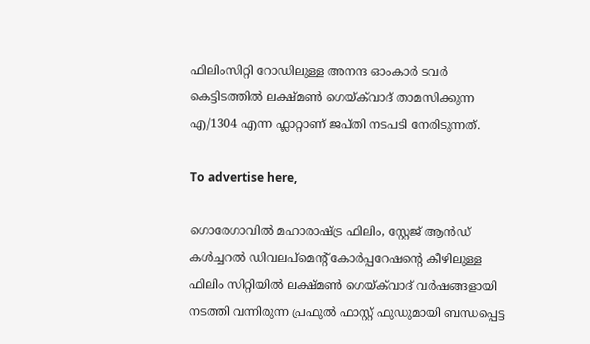ഫിലിംസിറ്റി റോഡിലുള്ള അനന്ദ ഓംകാർ ടവർ കെട്ടിടത്തിൽ ലക്ഷ്മൺ ഗെയ്ക്‌വാദ് താമസിക്കുന്ന എ/1304 എന്ന ഫ്ലാറ്റാണ് ജപ്തി നടപടി നേരിടുന്നത്.

To advertise here,

ഗൊരേഗാവിൽ മഹാരാഷ്ട്ര ഫിലിം, സ്റ്റേജ് ആൻഡ് കൾച്ചറൽ ഡിവലപ്മെന്റ് കോർപ്പറേഷന്റെ കീഴിലുള്ള ഫിലിം സിറ്റിയിൽ ലക്ഷ്മൺ ഗെയ്ക്‌വാദ് വർഷങ്ങളായി നടത്തി വന്നിരുന്ന പ്രഫുൽ ഫാസ്റ്റ് ഫുഡുമായി ബന്ധപ്പെട്ട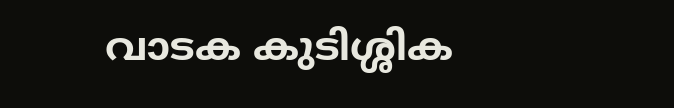വാടക കുടിശ്ശിക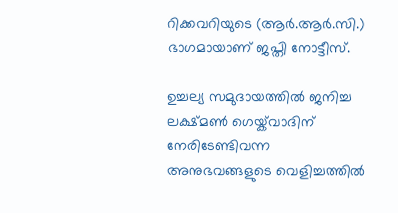റിക്കവറിയുടെ (ആർ.ആർ.സി.) ഭാഗമായാണ് ജപ്തി നോട്ടീസ്.

ഉച്ചല്യ സമുദായത്തിൽ ജനിച്ച ലക്ഷ്മൺ ഗെയ്ക്‌വാദിന് നേരിടേണ്ടിവന്ന അനുഭവങ്ങളുടെ വെളിച്ചത്തിൽ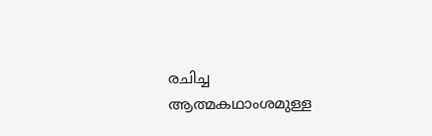രചിച്ച ആത്മകഥാംശമുള്ള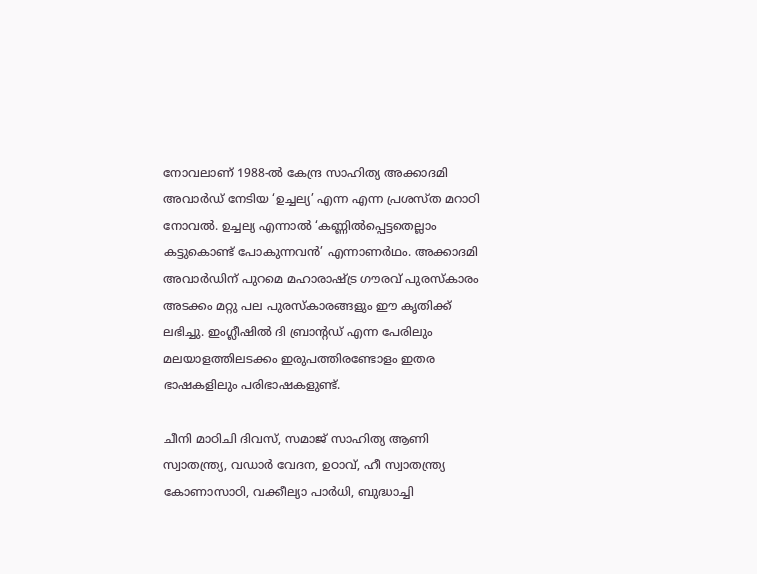നോവലാണ് 1988-ൽ കേന്ദ്ര സാഹിത്യ അക്കാദമി അവാർഡ് നേടിയ ‘ഉച്ചല്യ’ എന്ന എന്ന പ്രശസ്ത മറാഠി നോവൽ. ഉച്ചല്യ എന്നാൽ ‘കണ്ണിൽപ്പെട്ടതെല്ലാം കട്ടുകൊണ്ട് പോകുന്നവൻ’ എന്നാണർഥം. അക്കാദമി അവാർഡിന് പുറമെ മഹാരാഷ്ട്ര ഗൗരവ് പുരസ്‌കാരം അടക്കം മറ്റു പല പുരസ്കാരങ്ങളും ഈ കൃതിക്ക് ലഭിച്ചു. ഇംഗ്ലീഷിൽ ദി ബ്രാന്റഡ് എന്ന പേരിലും മലയാളത്തിലടക്കം ഇരുപത്തിരണ്ടോളം ഇതര ഭാഷകളിലും പരിഭാഷകളുണ്ട്.

ചീനി മാഠിചി ദിവസ്, സമാജ് സാഹിത്യ ആണി സ്വാതന്ത്ര്യ, വഡാർ വേദന, ഉഠാവ്, ഹീ സ്വാതന്ത്ര്യ കോണാസാഠി, വക്കീല്യാ പാർധി, ബുദ്ധാച്ചി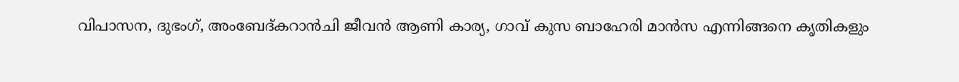വിപാസന, ദുഭംഗ്, അംബേദ്കറാൻചി ജീവൻ ആണി കാര്യ, ഗാവ് കുസ ബാഹേരി മാൻസ എന്നിങ്ങനെ കൃതികളും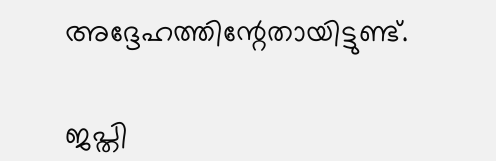അദ്ദേഹത്തിന്റേതായിട്ടുണ്ട്.

ജപ്തി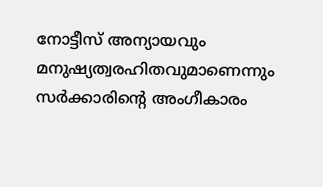നോട്ടീസ് അന്യായവും മനുഷ്യത്വരഹിതവുമാണെന്നും സർക്കാരിന്റെ അംഗീകാരം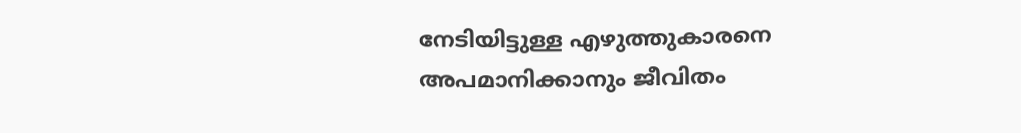നേടിയിട്ടുള്ള എഴുത്തുകാരനെ അപമാനിക്കാനും ജീവിതം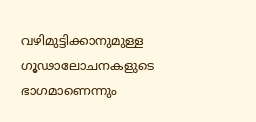വഴിമുട്ടിക്കാനുമുള്ള ഗൂഢാലോചനകളുടെ ഭാഗമാണെന്നും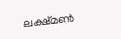ലക്ഷ്മൺ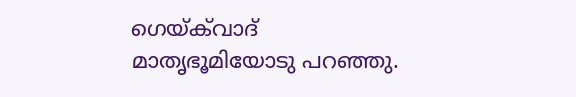ഗെയ്ക്‌വാദ് മാതൃഭൂമിയോടു പറഞ്ഞു.